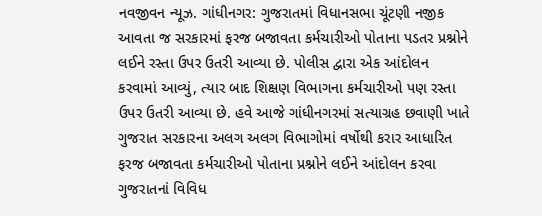નવજીવન ન્યૂઝ. ગાંધીનગર: ગુજરાતમાં વિધાનસભા ચૂંટણી નજીક આવતા જ સરકારમાં ફરજ બજાવતા કર્મચારીઓ પોતાના પડતર પ્રશ્નોને લઈને રસ્તા ઉપર ઉતરી આવ્યા છે. પોલીસ દ્વારા એક આંદોલન કરવામાં આવ્યું, ત્યાર બાદ શિક્ષણ વિભાગના કર્મચારીઓ પણ રસ્તા ઉપર ઉતરી આવ્યા છે. હવે આજે ગાંધીનગરમાં સત્યાગ્રહ છવાણી ખાતે ગુજરાત સરકારના અલગ અલગ વિભાગોમાં વર્ષોથી કરાર આધારિત ફરજ બજાવતા કર્મચારીઓ પોતાના પ્રશ્નોને લઈને આંદોલન કરવા ગુજરાતનાં વિવિધ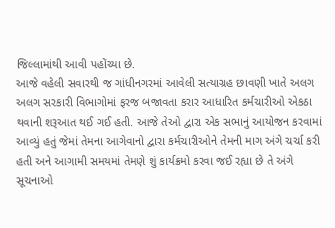જિલ્લામાંથી આવી પહોંચ્યા છે.
આજે વહેલી સવારથી જ ગાંધીનગરમાં આવેલી સત્યાગ્રહ છાવણી ખાતે અલગ અલગ સરકારી વિભાગોમાં ફરજ બજાવતા કરાર આધારિત કર્મચારીઓ એકઠા થવાની શરૂઆત થઈ ગઈ હતી. આજે તેઓ દ્વારા એક સભાનું આયોજન કરવામાં આવ્યું હતું જેમાં તેમના આગેવાનો દ્વારા કર્મચારીઓને તેમની માગ અંગે ચર્ચા કરી હતી અને આગામી સમયમાં તેમણે શું કાર્યક્રમો કરવા જઈ રહ્યા છે તે અંગે સૂચનાઓ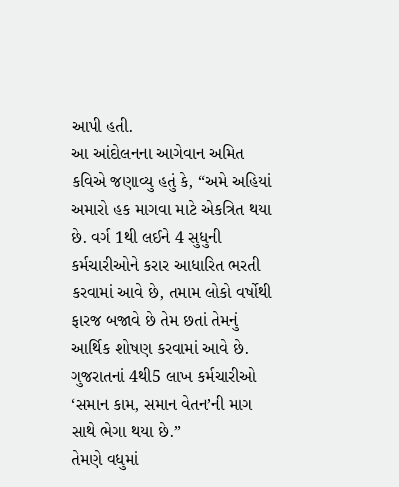આપી હતી.
આ આંદોલનના આગેવાન અમિત કવિએ જણાવ્યુ હતું કે, “અમે અહિયાં અમારો હક માગવા માટે એકત્રિત થયા છે. વર્ગ 1થી લઈને 4 સુધુની કર્મચારીઓને કરાર આધારિત ભરતી કરવામાં આવે છે, તમામ લોકો વર્ષોથી ફારજ બજાવે છે તેમ છતાં તેમનું આર્થિક શોષણ કરવામાં આવે છે. ગુજરાતનાં 4થી5 લાખ કર્મચારીઓ ‘સમાન કામ, સમાન વેતન’ની માગ સાથે ભેગા થયા છે.”
તેમણે વધુમાં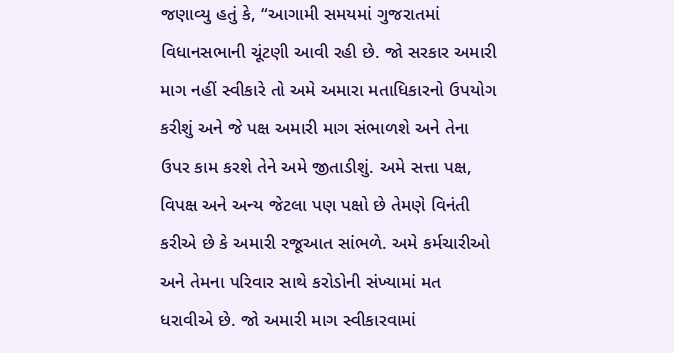જણાવ્યુ હતું કે, “આગામી સમયમાં ગુજરાતમાં વિધાનસભાની ચૂંટણી આવી રહી છે. જો સરકાર અમારી માગ નહીં સ્વીકારે તો અમે અમારા મતાધિકારનો ઉપયોગ કરીશું અને જે પક્ષ અમારી માગ સંભાળશે અને તેના ઉપર કામ કરશે તેને અમે જીતાડીશું. અમે સત્તા પક્ષ, વિપક્ષ અને અન્ય જેટલા પણ પક્ષો છે તેમણે વિનંતી કરીએ છે કે અમારી રજૂઆત સાંભળે. અમે કર્મચારીઓ અને તેમના પરિવાર સાથે કરોડોની સંખ્યામાં મત ધરાવીએ છે. જો અમારી માગ સ્વીકારવામાં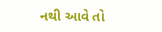નથી આવે તો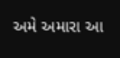અમે અમારા આ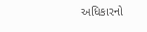અધિકારનો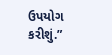ઉપયોગ કરીશું.”